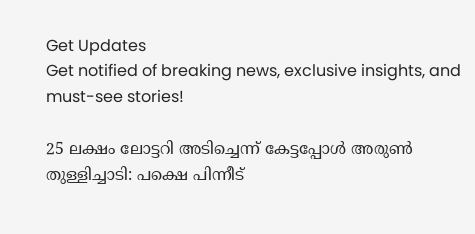Get Updates
Get notified of breaking news, exclusive insights, and must-see stories!

25 ലക്ഷം ലോട്ടറി അടിച്ചെന്ന് കേട്ടപ്പോള്‍ അരുണ്‍ തുള്ളിച്ചാടി: പക്ഷെ പിന്നീട്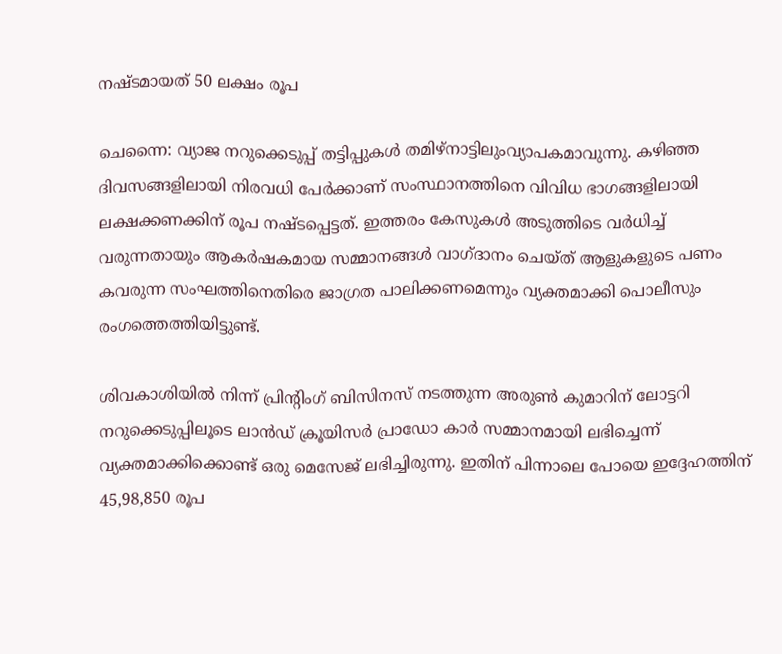നഷ്ടമായത് 50 ലക്ഷം രൂപ

ചെന്നൈ: വ്യാജ നറുക്കെടുപ്പ് തട്ടിപ്പുകള്‍ തമിഴ്നാട്ടിലുംവ്യാപകമാവുന്നു. കഴിഞ്ഞ ദിവസങ്ങളിലായി നിരവധി പേർക്കാണ് സംസ്ഥാനത്തിനെ വിവിധ ഭാഗങ്ങളിലായി ലക്ഷക്കണക്കിന് രൂപ നഷ്ടപ്പെട്ടത്. ഇത്തരം കേസുകള്‍ അടുത്തിടെ വർധിച്ച് വരുന്നതായും ആകർഷകമായ സമ്മാനങ്ങൾ വാഗ്ദാനം ചെയ്ത് ആളുകളുടെ പണം കവരുന്ന സംഘത്തിനെതിരെ ജാഗ്രത പാലിക്കണമെന്നും വ്യക്തമാക്കി പൊലീസും രംഗത്തെത്തിയിട്ടുണ്ട്.

ശിവകാശിയിൽ നിന്ന് പ്രിന്റിംഗ് ബിസിനസ് നടത്തുന്ന അരുൺ കുമാറിന് ലോട്ടറി നറുക്കെടുപ്പിലൂടെ ലാൻഡ് ക്രൂയിസർ പ്രാഡോ കാർ സമ്മാനമായി ലഭിച്ചെന്ന് വ്യക്തമാക്കിക്കൊണ്ട് ഒരു മെസേജ് ലഭിച്ചിരുന്നു. ഇതിന് പിന്നാലെ പോയെ ഇദ്ദേഹത്തിന് 45,98,850 രൂപ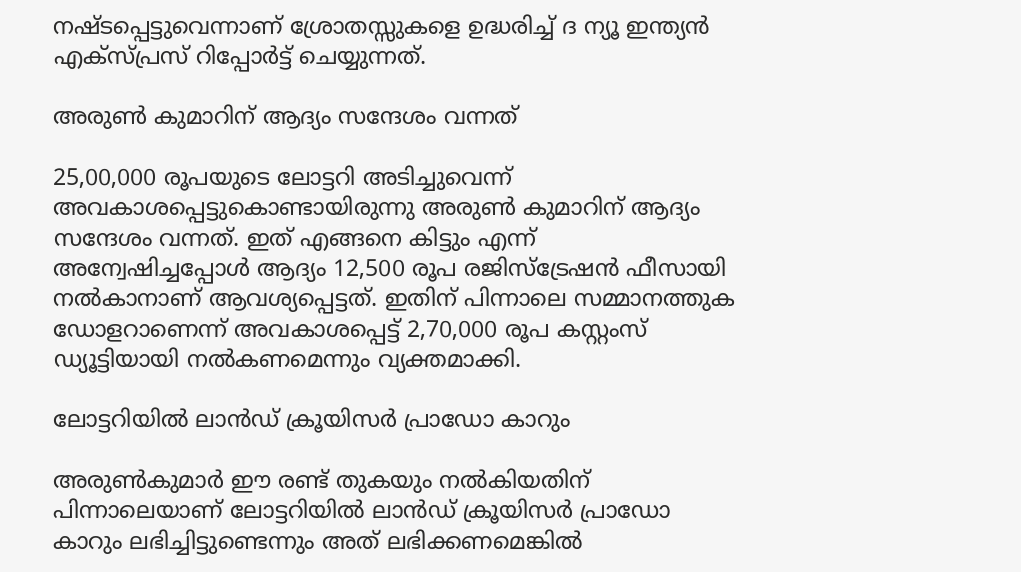നഷ്ടപ്പെട്ടുവെന്നാണ് ശ്രോതസ്സുകളെ ഉദ്ധരിച്ച് ദ ന്യൂ ഇന്ത്യന്‍ എക്സ്പ്രസ് റിപ്പോർട്ട് ചെയ്യുന്നത്.

അരുൺ കുമാറിന് ആദ്യം സന്ദേശം വന്നത്

25,00,000 രൂപയുടെ ലോട്ടറി അടിച്ചുവെന്ന് അവകാശപ്പെട്ടുകൊണ്ടായിരുന്നു അരുൺ കുമാറിന് ആദ്യം സന്ദേശം വന്നത്. ഇത് എങ്ങനെ കിട്ടും എന്ന് അന്വേഷിച്ചപ്പോൾ ആദ്യം 12,500 രൂപ രജിസ്ട്രേഷൻ ഫീസായി നൽകാനാണ് ആവശ്യപ്പെട്ടത്. ഇതിന് പിന്നാലെ സമ്മാനത്തുക ഡോളറാണെന്ന് അവകാശപ്പെട്ട് 2,70,000 രൂപ കസ്റ്റംസ് ഡ്യൂട്ടിയായി നല്‍കണമെന്നും വ്യക്തമാക്കി.

ലോട്ടറിയിൽ ലാൻഡ് ക്രൂയിസർ പ്രാഡോ കാറും

അരുണ്‍കുമാർ ഈ രണ്ട് തുകയും നല്‍കിയതിന് പിന്നാലെയാണ് ലോട്ടറിയിൽ ലാൻഡ് ക്രൂയിസർ പ്രാഡോ കാറും ലഭിച്ചിട്ടുണ്ടെന്നും അത് ലഭിക്കണമെങ്കിൽ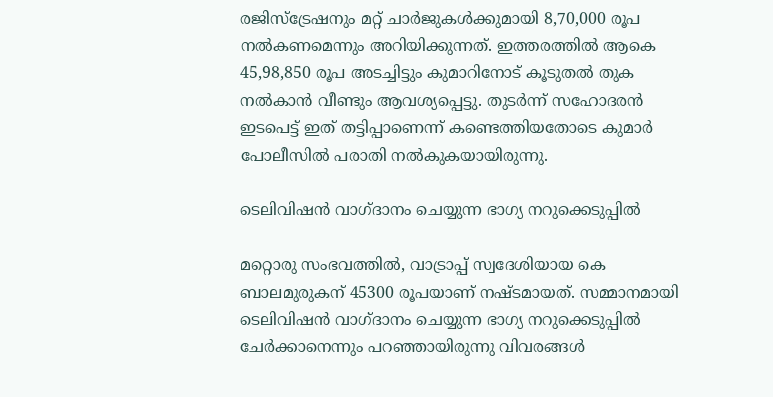രജിസ്ട്രേഷനും മറ്റ് ചാർജുകൾക്കുമായി 8,70,000 രൂപ നൽകണമെന്നും അറിയിക്കുന്നത്. ഇത്തരത്തില്‍ ആകെ 45,98,850 രൂപ അടച്ചിട്ടും കുമാറിനോട് കൂടുതൽ തുക നൽകാൻ വീണ്ടും ആവശ്യപ്പെട്ടു. തുടർന്ന് സഹോദരൻ ഇടപെട്ട് ഇത് തട്ടിപ്പാണെന്ന് കണ്ടെത്തിയതോടെ കുമാർ പോലീസിൽ പരാതി നൽകുകയായിരുന്നു.

ടെലിവിഷൻ വാഗ്ദാനം ചെയ്യുന്ന ഭാഗ്യ നറുക്കെടുപ്പിൽ

മറ്റൊരു സംഭവത്തിൽ, വാട്രാപ്പ് സ്വദേശിയായ കെ ബാലമുരുകന് 45300 രൂപയാണ് നഷ്ടമായത്. സമ്മാനമായി ടെലിവിഷൻ വാഗ്ദാനം ചെയ്യുന്ന ഭാഗ്യ നറുക്കെടുപ്പിൽ ചേർക്കാനെന്നും പറഞ്ഞായിരുന്നു വിവരങ്ങൾ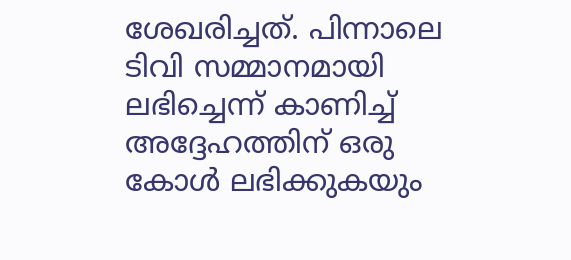ശേഖരിച്ചത്. പിന്നാലെ ടിവി സമ്മാനമായി ലഭിച്ചെന്ന് കാണിച്ച് അദ്ദേഹത്തിന് ഒരു കോൾ ലഭിക്കുകയും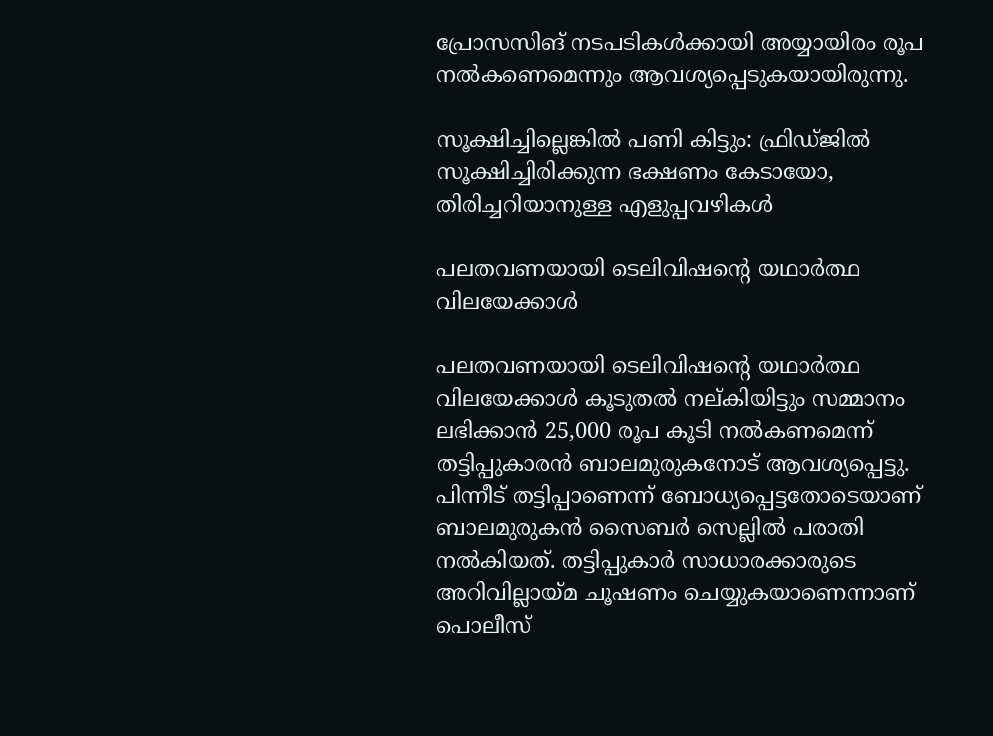പ്രോസസിങ് നടപടികള്‍ക്കായി അയ്യായിരം രൂപ നല്‍കണെമെന്നും ആവശ്യപ്പെടുകയായിരുന്നു.

സൂക്ഷിച്ചില്ലെങ്കില്‍ പണി കിട്ടും: ഫ്രിഡ്ജില്‍ സൂക്ഷിച്ചിരിക്കുന്ന ഭക്ഷണം കേടായോ, തിരിച്ചറിയാനുള്ള എളുപ്പവഴികള്‍

പലതവണയായി ടെലിവിഷന്റെ യഥാർത്ഥ വിലയേക്കാൾ

പലതവണയായി ടെലിവിഷന്റെ യഥാർത്ഥ വിലയേക്കാൾ കൂടുതൽ നല്കിയിട്ടും സമ്മാനം ലഭിക്കാൻ 25,000 രൂപ കൂടി നൽകണമെന്ന് തട്ടിപ്പുകാരൻ ബാലമുരുകനോട് ആവശ്യപ്പെട്ടു. പിന്നീട് തട്ടിപ്പാണെന്ന് ബോധ്യപ്പെട്ടതോടെയാണ് ബാലമുരുകൻ സൈബർ സെല്ലിൽ പരാതി നൽകിയത്. തട്ടിപ്പുകാർ സാധാരക്കാരുടെ അറിവില്ലായ്മ ചൂഷണം ചെയ്യുകയാണെന്നാണ് പൊലീസ്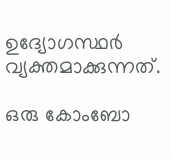ഉദ്യോഗസ്ഥർ വ്യക്തമാക്കുന്നത്.

ഒരു കോംബോ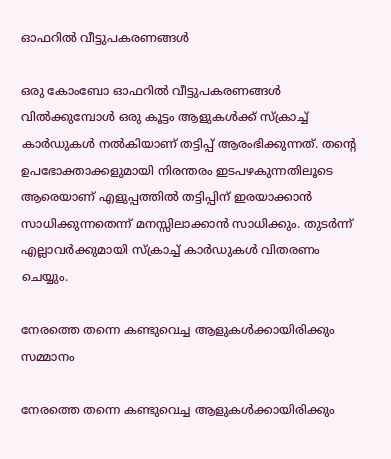ഓഫറിൽ വീട്ടുപകരണങ്ങൾ

ഒരു കോംബോ ഓഫറിൽ വീട്ടുപകരണങ്ങൾ വിൽക്കുമ്പോൾ ഒരു കൂട്ടം ആളുകൾക്ക് സ്ക്രാച്ച് കാർഡുകൾ നൽകിയാണ് തട്ടിപ്പ് ആരംഭിക്കുന്നത്. തന്റെ ഉപഭോക്താക്കളുമായി നിരന്തരം ഇടപഴകുന്നതിലൂടെ ആരെയാണ് എളുപ്പത്തില്‍ തട്ടിപ്പിന് ഇരയാക്കാന്‍ സാധിക്കുന്നതെന്ന് മനസ്സിലാക്കാന്‍ സാധിക്കും. തുടർന്ന് എല്ലാവർക്കുമായി സ്ക്രാച്ച് കാർഡുകൾ വിതരണം ചെയ്യും.

നേരത്തെ തന്നെ കണ്ടുവെച്ച ആളുകള്‍ക്കായിരിക്കും സമ്മാനം

നേരത്തെ തന്നെ കണ്ടുവെച്ച ആളുകള്‍ക്കായിരിക്കും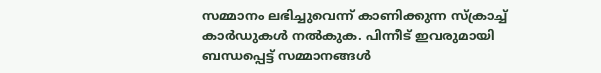സമ്മാനം ലഭിച്ചുവെന്ന് കാണിക്കുന്ന സ്ക്രാച്ച് കാർഡുകൾ നല്‍കുക. പിന്നീട് ഇവരുമായി ബന്ധപ്പെട്ട് സമ്മാനങ്ങൾ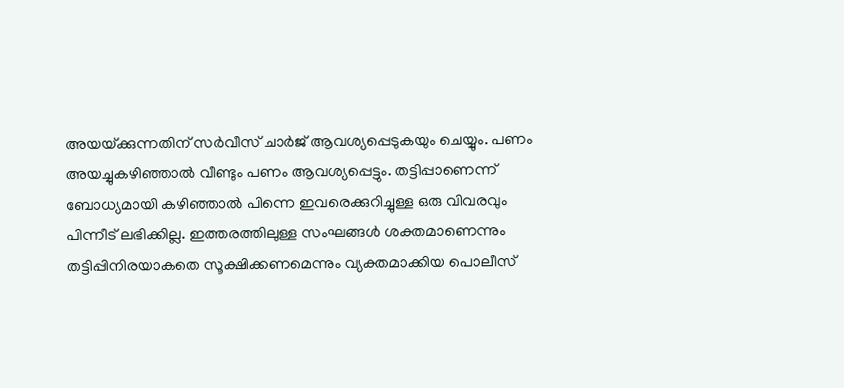അയയ്‌ക്കുന്നതിന് സർവീസ് ചാർജ് ആവശ്യപ്പെടുകയും ചെയ്യും. പണം അയച്ചുകഴിഞ്ഞാൽ വീണ്ടും പണം ആവശ്യപ്പെട്ടും. തട്ടിപ്പാണെന്ന് ബോധ്യമായി കഴിഞ്ഞാല്‍ പിന്നെ ഇവരെക്കുറിച്ചുള്ള ഒരു വിവരവും പിന്നീട് ലഭിക്കില്ല. ഇത്തരത്തിലുള്ള സംഘങ്ങള്‍ ശക്തമാണെന്നും തട്ടിപ്പിനിരയാകതെ സൂക്ഷിക്കണമെന്നും വ്യക്തമാക്കിയ പൊലീസ്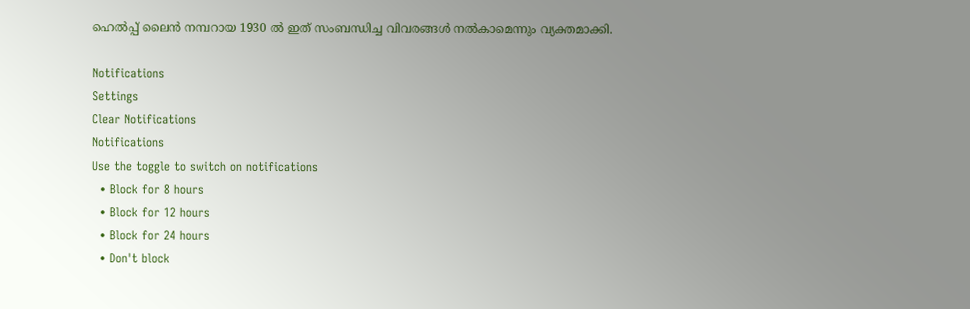ഹെൽപ്പ് ലൈൻ നമ്പറായ 1930 ല്‍ ഇത് സംബന്ധിച്ച വിവരങ്ങള്‍ നല്‍കാമെന്നും വ്യക്തമാക്കി.

Notifications
Settings
Clear Notifications
Notifications
Use the toggle to switch on notifications
  • Block for 8 hours
  • Block for 12 hours
  • Block for 24 hours
  • Don't block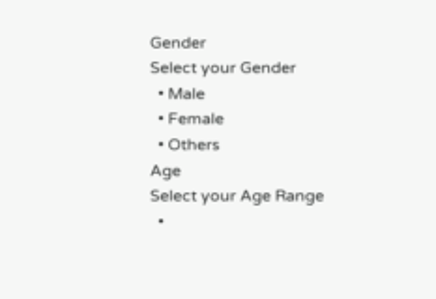Gender
Select your Gender
  • Male
  • Female
  • Others
Age
Select your Age Range
  •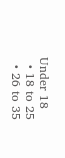Under 18
  • 18 to 25
  • 26 to 35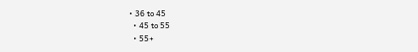• 36 to 45
  • 45 to 55
  • 55+